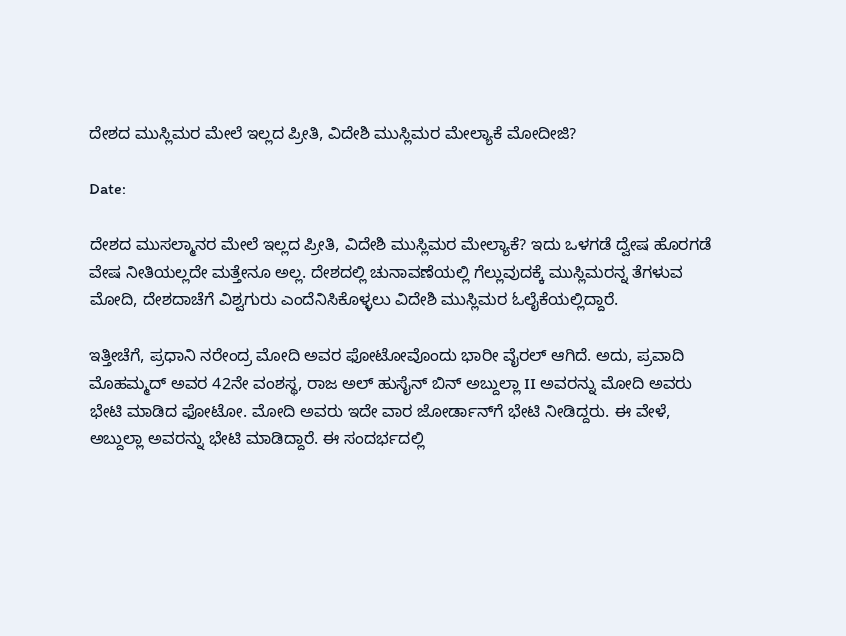ದೇಶದ ಮುಸ್ಲಿಮರ ಮೇಲೆ ಇಲ್ಲದ ಪ್ರೀತಿ, ವಿದೇಶಿ ಮುಸ್ಲಿಮರ ಮೇಲ್ಯಾಕೆ ಮೋದೀಜಿ?

Date:

ದೇಶದ ಮುಸಲ್ಮಾನರ ಮೇಲೆ ಇಲ್ಲದ ಪ್ರೀತಿ, ವಿದೇಶಿ ಮುಸ್ಲಿಮರ ಮೇಲ್ಯಾಕೆ? ಇದು ಒಳಗಡೆ ದ್ವೇಷ ಹೊರಗಡೆ ವೇಷ ನೀತಿಯಲ್ಲದೇ ಮತ್ತೇನೂ ಅಲ್ಲ. ದೇಶದಲ್ಲಿ ಚುನಾವಣೆಯಲ್ಲಿ ಗೆಲ್ಲುವುದಕ್ಕೆ ಮುಸ್ಲಿಮರನ್ನ ತೆಗಳುವ ಮೋದಿ, ದೇಶದಾಚೆಗೆ ವಿಶ್ವಗುರು ಎಂದೆನಿಸಿಕೊಳ್ಳಲು ವಿದೇಶಿ ಮುಸ್ಲಿಮರ ಓಲೈಕೆಯಲ್ಲಿದ್ದಾರೆ.

ಇತ್ತೀಚೆಗೆ, ಪ್ರಧಾನಿ ನರೇಂದ್ರ ಮೋದಿ ಅವರ ಫೋಟೋವೊಂದು ಭಾರೀ ವೈರಲ್ ಆಗಿದೆ. ಅದು, ಪ್ರವಾದಿ ಮೊಹಮ್ಮದ್ ಅವರ 42ನೇ ವಂಶಸ್ಥ, ರಾಜ ಅಲ್ ಹುಸೈನ್ ಬಿನ್ ಅಬ್ದುಲ್ಲಾ II ಅವರನ್ನು ಮೋದಿ ಅವರು ಭೇಟಿ ಮಾಡಿದ ಫೋಟೋ. ಮೋದಿ ಅವರು ಇದೇ ವಾರ ಜೋರ್ಡಾನ್‌ಗೆ ಭೇಟಿ ನೀಡಿದ್ದರು. ಈ ವೇಳೆ, ಅಬ್ದುಲ್ಲಾ ಅವರನ್ನು ಭೇಟಿ ಮಾಡಿದ್ದಾರೆ. ಈ ಸಂದರ್ಭದಲ್ಲಿ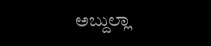ಅಬ್ದುಲ್ಲಾ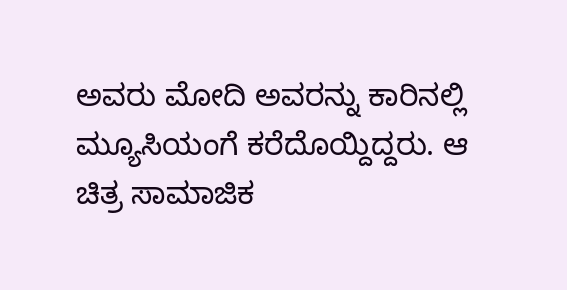ಅವರು ಮೋದಿ ಅವರನ್ನು ಕಾರಿನಲ್ಲಿ ಮ್ಯೂಸಿಯಂಗೆ ಕರೆದೊಯ್ದಿದ್ದರು. ಆ ಚಿತ್ರ ಸಾಮಾಜಿಕ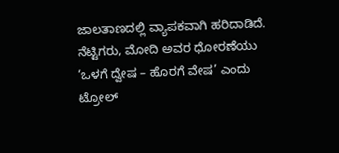ಜಾಲತಾಣದಲ್ಲಿ ವ್ಯಾಪಕವಾಗಿ ಹರಿದಾಡಿದೆ. ನೆಟ್ಟಿಗರು, ಮೋದಿ ಅವರ ಧೋರಣೆಯು ‘ಒಳಗೆ ದ್ವೇಷ – ಹೊರಗೆ ವೇಷ’ ಎಂದು ಟ್ರೋಲ್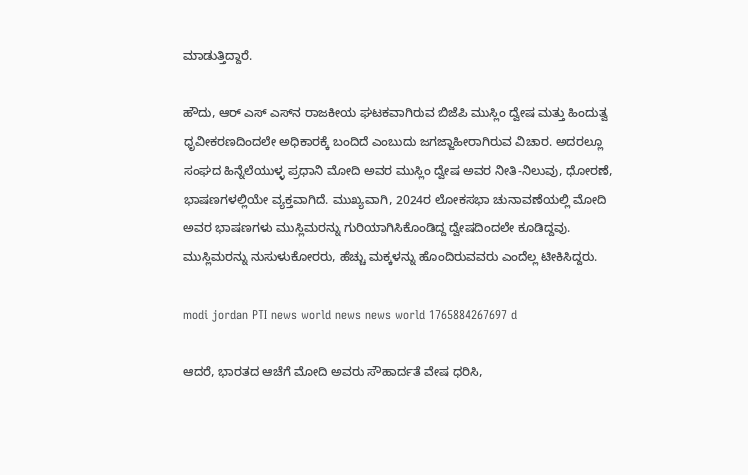ಮಾಡುತ್ತಿದ್ದಾರೆ.

ಹೌದು, ಆರ್ ಎಸ್ ಎಸ್‌ನ ರಾಜಕೀಯ ಘಟಕವಾಗಿರುವ ಬಿಜೆಪಿ ಮುಸ್ಲಿಂ ದ್ವೇಷ ಮತ್ತು ಹಿಂದುತ್ವ ಧೃವೀಕರಣದಿಂದಲೇ ಅಧಿಕಾರಕ್ಕೆ ಬಂದಿದೆ ಎಂಬುದು ಜಗಜ್ಜಾಹೀರಾಗಿರುವ ವಿಚಾರ. ಅದರಲ್ಲೂ ಸಂಘದ ಹಿನ್ನೆಲೆಯುಳ್ಳ ಪ್ರಧಾನಿ ಮೋದಿ ಅವರ ಮುಸ್ಲಿಂ ದ್ವೇಷ ಅವರ ನೀತಿ-ನಿಲುವು, ಧೋರಣೆ, ಭಾಷಣಗಳಲ್ಲಿಯೇ ವ್ಯಕ್ತವಾಗಿದೆ. ಮುಖ್ಯವಾಗಿ, 2024ರ ಲೋಕಸಭಾ ಚುನಾವಣೆಯಲ್ಲಿ ಮೋದಿ ಅವರ ಭಾಷಣಗಳು ಮುಸ್ಲಿಮರನ್ನು ಗುರಿಯಾಗಿಸಿಕೊಂಡಿದ್ದ ದ್ವೇಷದಿಂದಲೇ ಕೂಡಿದ್ದವು. ಮುಸ್ಲಿಮರನ್ನು ನುಸುಳುಕೋರರು, ಹೆಚ್ಚು ಮಕ್ಕಳನ್ನು ಹೊಂದಿರುವವರು ಎಂದೆಲ್ಲ ಟೀಕಿಸಿದ್ದರು.

modi jordan PTI news world news news world 1765884267697 d

ಆದರೆ, ಭಾರತದ ಆಚೆಗೆ ಮೋದಿ ಅವರು ಸೌಹಾರ್ದತೆ ವೇಷ ಧರಿಸಿ,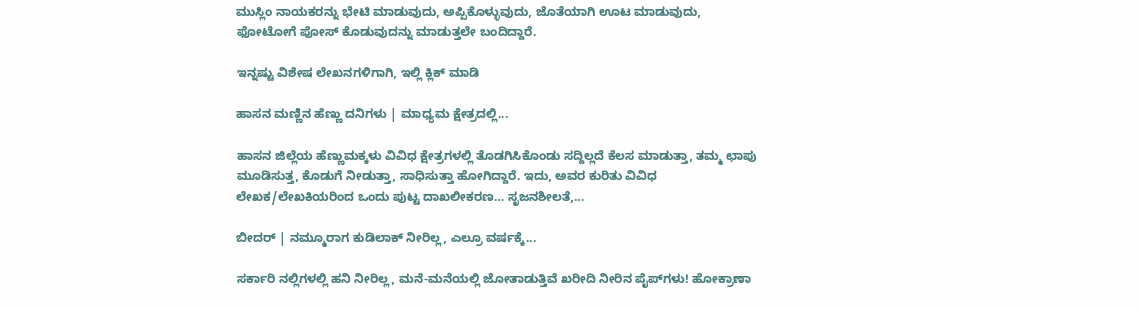ಮುಸ್ಲಿಂ ನಾಯಕರನ್ನು ಭೇಟಿ ಮಾಡುವುದು, ಅಪ್ಪಿಕೊಳ್ಳುವುದು, ಜೊತೆಯಾಗಿ ಊಟ ಮಾಡುವುದು, ಫೋಟೋಗೆ ಪೋಸ್ ಕೊಡುವುದನ್ನು ಮಾಡುತ್ತಲೇ ಬಂದಿದ್ದಾರೆ.

ಇನ್ನಷ್ಟು ವಿಶೇಷ ಲೇಖನಗಳಿಗಾಗಿ, ಇಲ್ಲಿ ಕ್ಲಿಕ್ ಮಾಡಿ

ಹಾಸನ ಮಣ್ಣಿನ ಹೆಣ್ಣು ದನಿಗಳು | ಮಾಧ್ಯಮ ಕ್ಷೇತ್ರದಲ್ಲಿ...

ಹಾಸನ ಜಿಲ್ಲೆಯ ಹೆಣ್ಣುಮಕ್ಕಳು ವಿವಿಧ ಕ್ಷೇತ್ರಗಳಲ್ಲಿ ತೊಡಗಿಸಿಕೊಂಡು ಸದ್ದಿಲ್ಲದೆ ಕೆಲಸ ಮಾಡುತ್ತಾ, ತಮ್ಮ ಛಾಪು ಮೂಡಿಸುತ್ತ, ಕೊಡುಗೆ ನೀಡುತ್ತಾ, ಸಾಧಿಸುತ್ತಾ ಹೋಗಿದ್ದಾರೆ. ಇದು, ಅವರ ಕುರಿತು ವಿವಿಧ ಲೇಖಕ/ಲೇಖಕಿಯರಿಂದ ಒಂದು ಪುಟ್ಟ ದಾಖಲೀಕರಣ… ಸೃಜನಶೀಲತೆ,...

ಬೀದರ್ | ನಮ್ಮೂರಾಗ ಕುಡಿಲಾಕ್ ನೀರಿಲ್ಲ, ಎಲ್ರೂ ವರ್ಷಕ್ಕೆ...

ಸರ್ಕಾರಿ ನಲ್ಲಿಗಳಲ್ಲಿ ಹನಿ ನೀರಿಲ್ಲ, ಮನೆ-ಮನೆಯಲ್ಲಿ ಜೋತಾಡುತ್ತಿವೆ ಖರೀದಿ ನೀರಿನ ಪೈಪ್‌ಗಳು! ಹೋಕ್ರಾಣಾ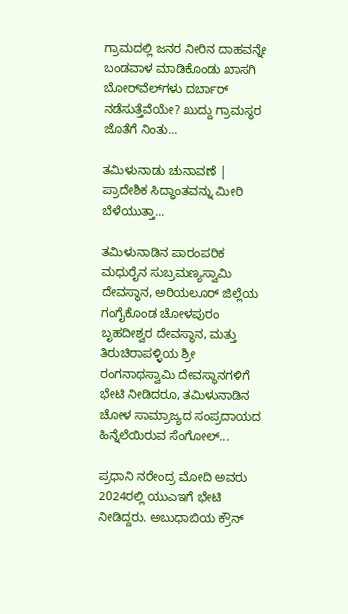ಗ್ರಾಮದಲ್ಲಿ ಜನರ ನೀರಿನ ದಾಹವನ್ನೇ ಬಂಡವಾಳ ಮಾಡಿಕೊಂಡು ಖಾಸಗಿ ಬೋರ್‌ವೆಲ್‌ಗಳು ದರ್ಬಾರ್‌ ನಡೆಸುತ್ತೆವೆಯೇ? ಖುದ್ದು ಗ್ರಾಮಸ್ಥರ ಜೊತೆಗೆ ನಿಂತು...

ತಮಿಳುನಾಡು ಚುನಾವಣೆ | ಪ್ರಾದೇಶಿಕ ಸಿದ್ಧಾಂತವನ್ನು ಮೀರಿ ಬೆಳೆಯುತ್ತಾ...

ತಮಿಳುನಾಡಿನ ಪಾರಂಪರಿಕ ಮಧುರೈನ ಸುಬ್ರಮಣ್ಯಸ್ವಾಮಿ ದೇವಸ್ಥಾನ, ಅರಿಯಲೂರ್ ಜಿಲ್ಲೆಯ ಗಂಗೈಕೊಂಡ ಚೋಳಪುರಂ ಬೃಹದೀಶ್ವರ ದೇವಸ್ಥಾನ, ಮತ್ತು ತಿರುಚಿರಾಪಳ್ಳಿಯ ಶ್ರೀ ರಂಗನಾಥಸ್ವಾಮಿ ದೇವಸ್ಥಾನಗಳಿಗೆ ಭೇಟಿ ನೀಡಿದರೂ, ತಮಿಳುನಾಡಿನ ಚೋಳ ಸಾಮ್ರಾಜ್ಯದ ಸಂಪ್ರದಾಯದ ಹಿನ್ನೆಲೆಯಿರುವ ಸೆಂಗೋಲ್...

ಪ್ರಧಾನಿ ನರೇಂದ್ರ ಮೋದಿ ಅವರು 2024ರಲ್ಲಿ ಯುಎಇಗೆ ಭೇಟಿ ನೀಡಿದ್ದರು. ಅಬುಧಾಬಿಯ ಕ್ರೌನ್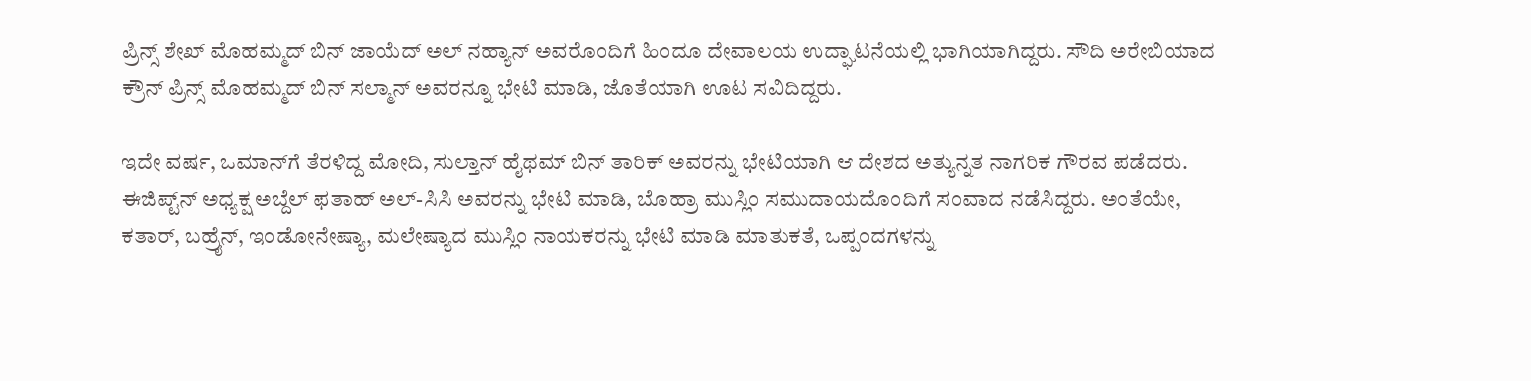ಪ್ರಿನ್ಸ್ ಶೇಖ್ ಮೊಹಮ್ಮದ್ ಬಿನ್ ಜಾಯೆದ್ ಅಲ್ ನಹ್ಯಾನ್ ಅವರೊಂದಿಗೆ ಹಿಂದೂ ದೇವಾಲಯ ಉದ್ಘಾಟನೆಯಲ್ಲಿ ಭಾಗಿಯಾಗಿದ್ದರು. ಸೌದಿ ಅರೇಬಿಯಾದ ಕ್ರೌನ್ ಪ್ರಿನ್ಸ್ ಮೊಹಮ್ಮದ್ ಬಿನ್ ಸಲ್ಮಾನ್ ಅವರನ್ನೂ ಭೇಟಿ ಮಾಡಿ, ಜೊತೆಯಾಗಿ ಊಟ ಸವಿದಿದ್ದರು.

ಇದೇ ವರ್ಷ, ಒಮಾನ್‌ಗೆ ತೆರಳಿದ್ದ ಮೋದಿ, ಸುಲ್ತಾನ್ ಹೈಥಮ್ ಬಿನ್ ತಾರಿಕ್ ಅವರನ್ನು ಭೇಟಿಯಾಗಿ ಆ ದೇಶದ ಅತ್ಯುನ್ನತ ನಾಗರಿಕ ಗೌರವ ಪಡೆದರು. ಈಜಿಪ್ಟ್‌ನ್ ಅಧ್ಯಕ್ಷ ಅಬ್ದೆಲ್ ಫತಾಹ್ ಅಲ್-ಸಿಸಿ ಅವರನ್ನು ಭೇಟಿ ಮಾಡಿ, ಬೊಹ್ರಾ ಮುಸ್ಲಿಂ ಸಮುದಾಯದೊಂದಿಗೆ ಸಂವಾದ ನಡೆಸಿದ್ದರು. ಅಂತೆಯೇ, ಕತಾರ್, ಬಹ್ರೈನ್, ಇಂಡೋನೇಷ್ಯಾ, ಮಲೇಷ್ಯಾದ ಮುಸ್ಲಿಂ ನಾಯಕರನ್ನು ಭೇಟಿ ಮಾಡಿ ಮಾತುಕತೆ, ಒಪ್ಪಂದಗಳನ್ನು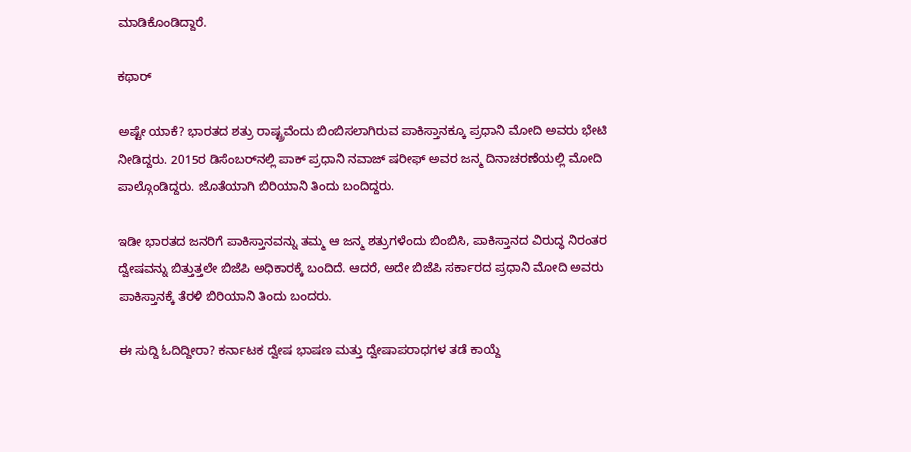ಮಾಡಿಕೊಂಡಿದ್ದಾರೆ.

ಕಥಾರ್

ಅಷ್ಟೇ ಯಾಕೆ? ಭಾರತದ ಶತ್ರು ರಾಷ್ಟ್ರವೆಂದು ಬಿಂಬಿಸಲಾಗಿರುವ ಪಾಕಿಸ್ತಾನಕ್ಕೂ ಪ್ರಧಾನಿ ಮೋದಿ ಅವರು ಭೇಟಿ ನೀಡಿದ್ದರು. 2015ರ ಡಿಸೆಂಬರ್‌ನಲ್ಲಿ ಪಾಕ್ ಪ್ರಧಾನಿ ನವಾಜ್ ಷರೀಫ್ ಅವರ ಜನ್ಮ ದಿನಾಚರಣೆಯಲ್ಲಿ ಮೋದಿ ಪಾಲ್ಗೊಂಡಿದ್ದರು. ಜೊತೆಯಾಗಿ ಬಿರಿಯಾನಿ ತಿಂದು ಬಂದಿದ್ದರು.

ಇಡೀ ಭಾರತದ ಜನರಿಗೆ ಪಾಕಿಸ್ತಾನವನ್ನು ತಮ್ಮ ಆ ಜನ್ಮ ಶತ್ರುಗಳೆಂದು ಬಿಂಬಿಸಿ, ಪಾಕಿಸ್ತಾನದ ವಿರುದ್ಧ ನಿರಂತರ ದ್ವೇಷವನ್ನು ಬಿತ್ತುತ್ತಲೇ ಬಿಜೆಪಿ ಅಧಿಕಾರಕ್ಕೆ ಬಂದಿದೆ. ಆದರೆ, ಅದೇ ಬಿಜೆಪಿ ಸರ್ಕಾರದ ಪ್ರಧಾನಿ ಮೋದಿ ಅವರು ಪಾಕಿಸ್ತಾನಕ್ಕೆ ತೆರಳಿ ಬಿರಿಯಾನಿ ತಿಂದು ಬಂದರು.

ಈ ಸುದ್ದಿ ಓದಿದ್ದೀರಾ? ಕರ್ನಾಟಕ ದ್ವೇಷ ಭಾಷಣ ಮತ್ತು ದ್ವೇಷಾಪರಾಧಗಳ ತಡೆ ಕಾಯ್ದೆ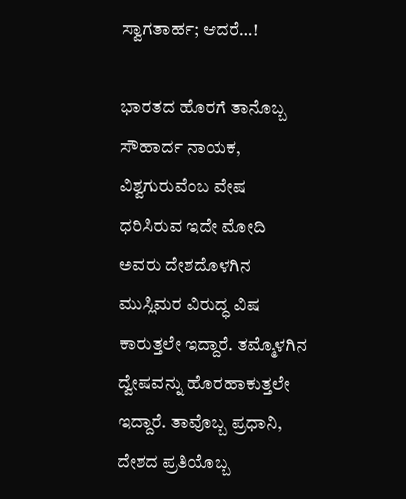ಸ್ವಾಗತಾರ್ಹ; ಆದರೆ…!

ಭಾರತದ ಹೊರಗೆ ತಾನೊಬ್ಬ ಸೌಹಾರ್ದ ನಾಯಕ, ವಿಶ್ವಗುರುವೆಂಬ ವೇಷ ಧರಿಸಿರುವ ಇದೇ ಮೋದಿ ಅವರು ದೇಶದೊಳಗಿನ ಮುಸ್ಲಿಮರ ವಿರುದ್ಧ ವಿಷ ಕಾರುತ್ತಲೇ ಇದ್ದಾರೆ. ತಮ್ಮೊಳಗಿನ ದ್ವೇಷವನ್ನು ಹೊರಹಾಕುತ್ತಲೇ ಇದ್ದಾರೆ. ತಾವೊಬ್ಬ ಪ್ರಧಾನಿ, ದೇಶದ ಪ್ರತಿಯೊಬ್ಬ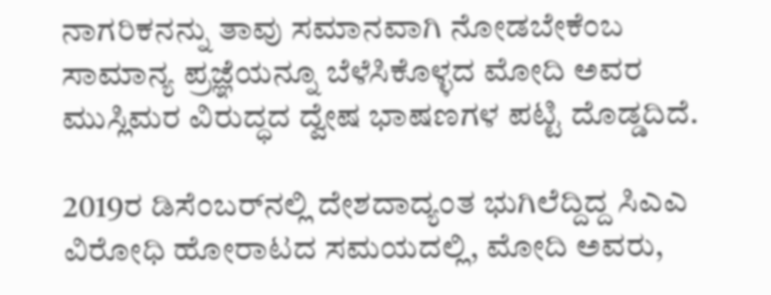ನಾಗರಿಕನನ್ನು ತಾವು ಸಮಾನವಾಗಿ ನೋಡಬೇಕೆಂಬ ಸಾಮಾನ್ಯ ಪ್ರಜ್ಞೆಯನ್ನೂ ಬೆಳೆಸಿಕೊಳ್ಳದ ಮೋದಿ ಅವರ ಮುಸ್ಲಿಮರ ವಿರುದ್ಧದ ದ್ವೇಷ ಭಾಷಣಗಳ ಪಟ್ಟಿ ದೊಡ್ಡದಿದೆ.

2019ರ ಡಿಸೆಂಬರ್‌ನಲ್ಲಿ ದೇಶದಾದ್ಯಂತ ಭುಗಿಲೆದ್ದಿದ್ದ ಸಿಎಎ ವಿರೋಧಿ ಹೋರಾಟದ ಸಮಯದಲ್ಲಿ, ಮೋದಿ ಅವರು,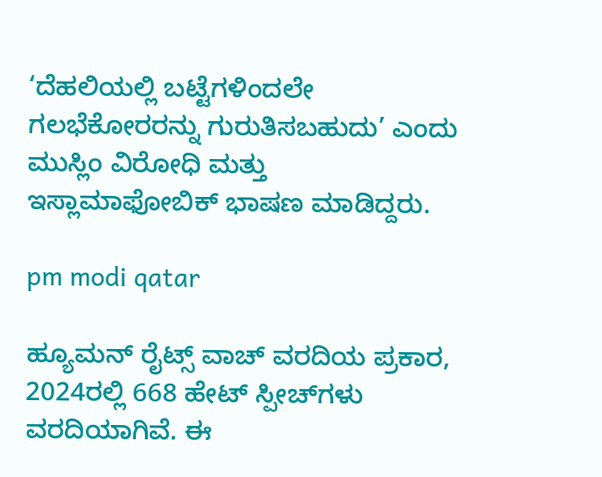‘ದೆಹಲಿಯಲ್ಲಿ ಬಟ್ಟೆಗಳಿಂದಲೇ ಗಲಭೆಕೋರರನ್ನು ಗುರುತಿಸಬಹುದು’ ಎಂದು ಮುಸ್ಲಿಂ ವಿರೋಧಿ ಮತ್ತು ಇಸ್ಲಾಮಾಫೋಬಿಕ್ ಭಾಷಣ ಮಾಡಿದ್ದರು.

pm modi qatar

ಹ್ಯೂಮನ್ ರೈಟ್ಸ್ ವಾಚ್ ವರದಿಯ ಪ್ರಕಾರ, 2024ರಲ್ಲಿ 668 ಹೇಟ್ ಸ್ಪೀಚ್‌ಗಳು ವರದಿಯಾಗಿವೆ. ಈ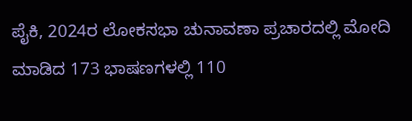ಪೈಕಿ, 2024ರ ಲೋಕಸಭಾ ಚುನಾವಣಾ ಪ್ರಚಾರದಲ್ಲಿ ಮೋದಿ ಮಾಡಿದ 173 ಭಾಷಣಗಳಲ್ಲಿ 110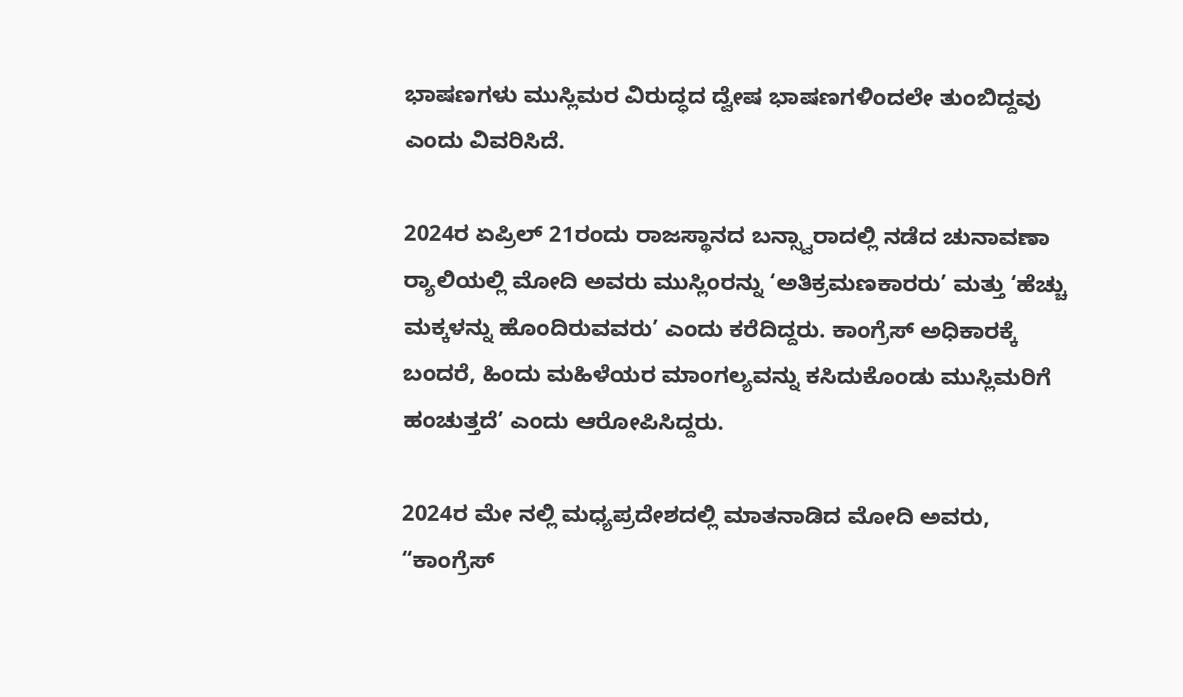ಭಾಷಣಗಳು ಮುಸ್ಲಿಮರ ವಿರುದ್ಧದ ದ್ವೇಷ ಭಾಷಣಗಳಿಂದಲೇ ತುಂಬಿದ್ದವು ಎಂದು ವಿವರಿಸಿದೆ.

2024ರ ಏಪ್ರಿಲ್ 21ರಂದು ರಾಜಸ್ಥಾನದ ಬನ್ಸ್ವಾರಾದಲ್ಲಿ ನಡೆದ ಚುನಾವಣಾ ರ‍್ಯಾಲಿಯಲ್ಲಿ ಮೋದಿ ಅವರು ಮುಸ್ಲಿಂರನ್ನು ‘ಅತಿಕ್ರಮಣಕಾರರು’ ಮತ್ತು ‘ಹೆಚ್ಚು ಮಕ್ಕಳನ್ನು ಹೊಂದಿರುವವರು’ ಎಂದು ಕರೆದಿದ್ದರು. ಕಾಂಗ್ರೆಸ್ ಅಧಿಕಾರಕ್ಕೆ ಬಂದರೆ, ಹಿಂದು ಮಹಿಳೆಯರ ಮಾಂಗಲ್ಯವನ್ನು ಕಸಿದುಕೊಂಡು ಮುಸ್ಲಿಮರಿಗೆ ಹಂಚುತ್ತದೆ’ ಎಂದು ಆರೋಪಿಸಿದ್ದರು.

2024ರ ಮೇ ನಲ್ಲಿ ಮಧ್ಯಪ್ರದೇಶದಲ್ಲಿ ಮಾತನಾಡಿದ ಮೋದಿ ಅವರು, “ಕಾಂಗ್ರೆಸ್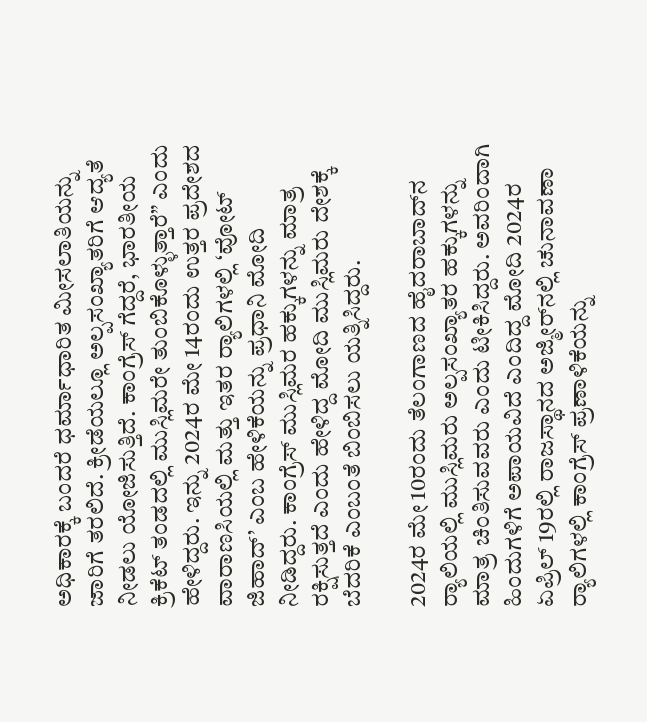ಅಧಿಕಾರಕ್ಕೆ ಬಂದರೆ ಧರ್ಮಾಧಾರಿತ ಮೀಸಲಾತಿಯನ್ನು ಜಾರಿಗೆ ತರಲಿದೆ. ಕ್ರೀಡೆಯಲ್ಲೂ ಅಲ್ಪಸಂಖ್ಯಾತರಿಗೆ ಆದ್ಯತೆ ನೀಡಲು ಯೋಜಿಸುತ್ತಿದೆ. ಕಾಂಗ್ರೆಸ್ ಗೆದ್ದರೆ, ಭಾರತೀಯ ಕ್ರಿಕೆಟ್ ತಂಡದಲ್ಲಿ ಮುಸ್ಲಿಮರೇ ತುಂಬಿಕೊಳ್ಳುತ್ತಾರೆ” ಎಂದು ಹೇಳಿದ್ದರು. ಇನ್ನು 2024ರ ಮೇ 14ರಂದು ಉತ್ತರ ಪ್ರದೇಶದ ವಾರಾಣಸಿಯಲ್ಲಿ ಮತ್ತು ಇತರ ರ‍್ಯಾಲಿಗಳಲ್ಲಿ ‘ವೋಟ್ ಜಿಹಾದ್’ ಎಂಬ ಹೇಳಿಕೆಯನ್ನು ಪ್ರಧಾನಿ ಮೋದಿ ನೀಡಿದ್ದರು. ಕಾಂಗ್ರೆಸ್ ಮುಸ್ಲಿಮರ ಹಕ್ಕುಗಳನ್ನು ಮಾತ್ರ ರಕ್ಷಿಸುತ್ತದೆ ಎಂದು ಹೇಳಿದ್ದ ಮೋದಿ ಮುಸ್ಲಿಮರು ದೇಶಕ್ಕೆ ಬೆದರಿಕೆ ಎಂಬಂತೆ ಬಿಂಬಿಸಲು ಯತ್ನಿಸಿದ್ದರು.

2024ರ ಮೇ 10ರಂದು ತೆಲಂಗಾಣದ ಹೈದರಾಬಾದ್‌ನ ರ‍್ಯಾಲಿಯಲ್ಲಿ ಮುಸ್ಲಿಮರು ಅಲ್ಪಸಂಖ್ಯಾತರ ಹಕ್ಕುಗಳನ್ನು ಮಾತ್ರ ಚಿಂತಿಸುವವರು ಎಂದು ಟೀಕಿಸಿದ್ದರು. ಅವರಿಂದಾಗಿ ಹಿಂದುಗಳಿಗೆ ಅಪಾಯವಿದೆ ಎಂದಿದ್ದ ಮೋದಿ 2024ರ ಏಪ್ರಿಲ್ 19ರಲ್ಲಿ ರಾಜಸ್ಥಾನದ ಅಜ್ಮೀರ್‌ನಲ್ಲಿ ಚುನಾವಣಾ ರ‍್ಯಾಲಿಗಳಲ್ಲಿ ಕಾಂಗ್ರೆಸ್ ಪ್ರಣಾಳಿಕೆಯನ್ನು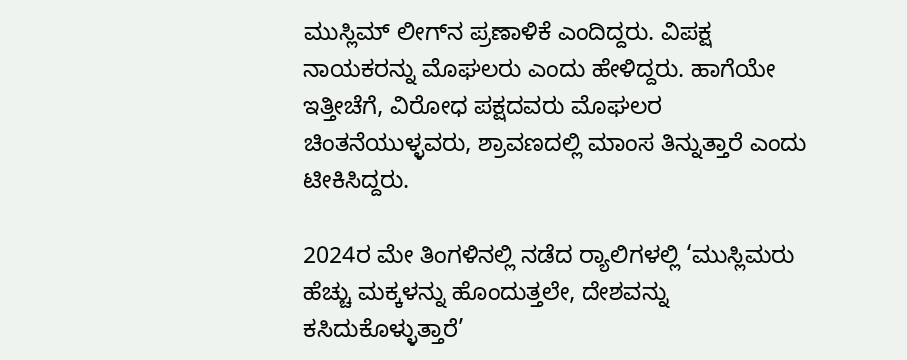ಮುಸ್ಲಿಮ್ ಲೀಗ್‌ನ ಪ್ರಣಾಳಿಕೆ ಎಂದಿದ್ದರು. ವಿಪಕ್ಷ ನಾಯಕರನ್ನು ಮೊಘಲರು ಎಂದು ಹೇಳಿದ್ದರು. ಹಾಗೆಯೇ ಇತ್ತೀಚೆಗೆ, ವಿರೋಧ ಪಕ್ಷದವರು ಮೊಘಲರ ಚಿಂತನೆಯುಳ್ಳವರು, ಶ್ರಾವಣದಲ್ಲಿ ಮಾಂಸ ತಿನ್ನುತ್ತಾರೆ ಎಂದು ಟೀಕಿಸಿದ್ದರು.

2024ರ ಮೇ ತಿಂಗಳಿನಲ್ಲಿ ನಡೆದ ರ‍್ಯಾಲಿಗಳಲ್ಲಿ ‘ಮುಸ್ಲಿಮರು ಹೆಚ್ಚು ಮಕ್ಕಳನ್ನು ಹೊಂದುತ್ತಲೇ, ದೇಶವನ್ನು ಕಸಿದುಕೊಳ್ಳುತ್ತಾರೆ’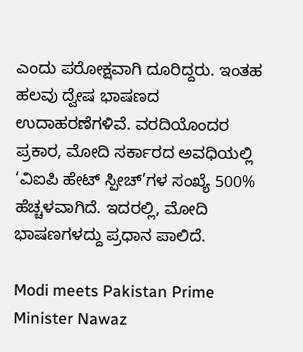ಎಂದು ಪರೋಕ್ಷವಾಗಿ ದೂರಿದ್ದರು. ಇಂತಹ ಹಲವು ದ್ವೇಷ ಭಾಷಣದ ಉದಾಹರಣೆಗಳಿವೆ. ವರದಿಯೊಂದರ ಪ್ರಕಾರ, ಮೋದಿ ಸರ್ಕಾರದ ಅವಧಿಯಲ್ಲಿ ‘ವಿಐಪಿ ಹೇಟ್ ಸ್ಪೀಚ್’ಗಳ ಸಂಖ್ಯೆ 500% ಹೆಚ್ಚಳವಾಗಿದೆ. ಇದರಲ್ಲಿ, ಮೋದಿ ಭಾಷಣಗಳದ್ದು ಪ್ರಧಾನ ಪಾಲಿದೆ.

Modi meets Pakistan Prime Minister Nawaz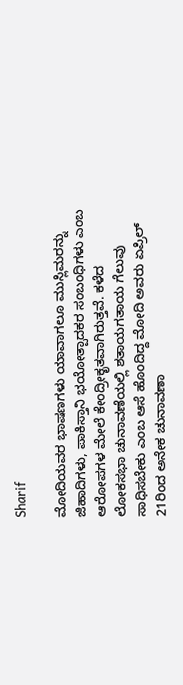Sharif

ಮೋದಿಯವರ ಭಾಷಣಗಳು ಯಾವಾಗಲೂ ಮುಸ್ಲಿಮರನ್ನು ಜಿಹಾದಿಗಳು, ಪಾಕಿಸ್ತಾನಿ ಭಯೋತ್ಪಾದಕರ ಸಂಬಂಧಿಗಳು ಎಂಬ ಆರೋಪಗಳ ಮೇಲೆ ಕೇಂದ್ರೀಕೃತವಾಗಿರುತ್ತವೆ. ಕಳೆದ ಲೋಕಸಭಾ ಚುನಾವಣೆಯಲ್ಲಿ ಶತಾಯಗತಾಯ ಗೆಲುವು ಸಾಧಿಸಬೇಕು ಎಂಬ ಆಸೆ ಹೊಂದಿದ್ದ ಮೋದಿ ಅವರು ಏಪ್ರಿಲ್ 21ರಿಂದ ಅನೇಕ ಚುನಾವಣಾ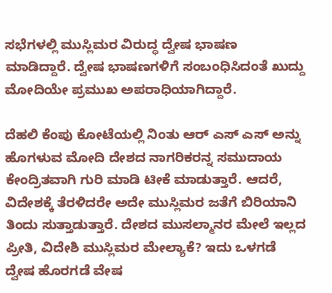ಸಭೆಗಳಲ್ಲಿ ಮುಸ್ಲಿಮರ ವಿರುದ್ಧ ದ್ವೇಷ ಭಾಷಣ ಮಾಡಿದ್ದಾರೆ. ದ್ವೇಷ ಭಾಷಣಗಳಿಗೆ ಸಂಬಂಧಿಸಿದಂತೆ ಖುದ್ದು ಮೋದಿಯೇ ಪ್ರಮುಖ ಅಪರಾಧಿಯಾಗಿದ್ದಾರೆ.

ದೆಹಲಿ ಕೆಂಪು ಕೋಟೆಯಲ್ಲಿ ನಿಂತು ಆರ್ ಎಸ್ ಎಸ್ ಅನ್ನು ಹೊಗಳುವ ಮೋದಿ ದೇಶದ ನಾಗರಿಕರನ್ನ ಸಮುದಾಯ ಕೇಂದ್ರಿತವಾಗಿ ಗುರಿ ಮಾಡಿ ಟೀಕೆ ಮಾಡುತ್ತಾರೆ. ಆದರೆ, ವಿದೇಶಕ್ಕೆ ತೆರಳಿದರೇ ಅದೇ ಮುಸ್ಲಿಮರ ಜತೆಗೆ ಬಿರಿಯಾನಿ ತಿಂದು ಸುತ್ತಾಡುತ್ತಾರೆ. ದೇಶದ ಮುಸಲ್ಮಾನರ ಮೇಲೆ ಇಲ್ಲದ ಪ್ರೀತಿ, ವಿದೇಶಿ ಮುಸ್ಲಿಮರ ಮೇಲ್ಯಾಕೆ? ಇದು ಒಳಗಡೆ ದ್ವೇಷ ಹೊರಗಡೆ ವೇಷ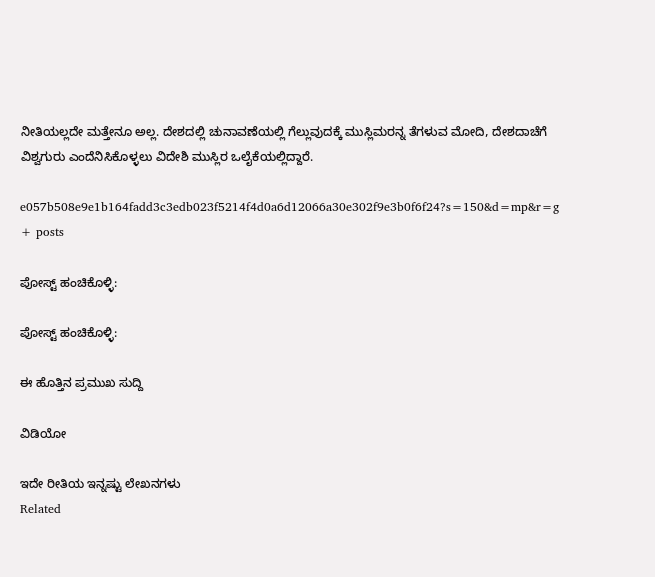ನೀತಿಯಲ್ಲದೇ ಮತ್ತೇನೂ ಅಲ್ಲ. ದೇಶದಲ್ಲಿ ಚುನಾವಣೆಯಲ್ಲಿ ಗೆಲ್ಲುವುದಕ್ಕೆ ಮುಸ್ಲಿಮರನ್ನ ತೆಗಳುವ ಮೋದಿ, ದೇಶದಾಚೆಗೆ ವಿಶ್ವಗುರು ಎಂದೆನಿಸಿಕೊಳ್ಳಲು ವಿದೇಶಿ ಮುಸ್ಲಿರ ಒಲೈಕೆಯಲ್ಲಿದ್ದಾರೆ.

e057b508e9e1b164fadd3c3edb023f5214f4d0a6d12066a30e302f9e3b0f6f24?s=150&d=mp&r=g
+ posts

ಪೋಸ್ಟ್ ಹಂಚಿಕೊಳ್ಳಿ:

ಪೋಸ್ಟ್ ಹಂಚಿಕೊಳ್ಳಿ:

ಈ ಹೊತ್ತಿನ ಪ್ರಮುಖ ಸುದ್ದಿ

ವಿಡಿಯೋ

ಇದೇ ರೀತಿಯ ಇನ್ನಷ್ಟು ಲೇಖನಗಳು
Related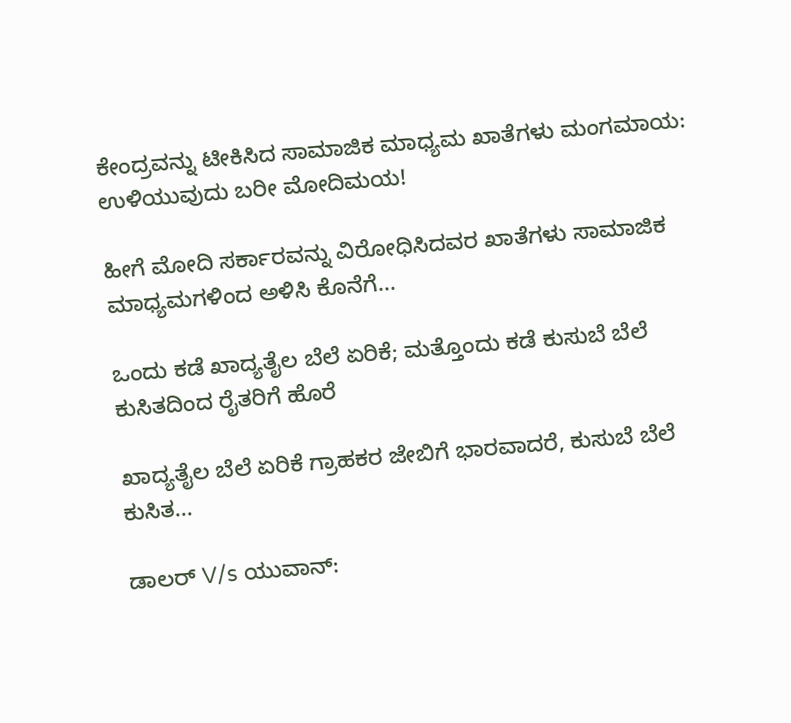ಕೇಂದ್ರವನ್ನು ಟೀಕಿಸಿದ ಸಾಮಾಜಿಕ ಮಾಧ್ಯಮ ಖಾತೆಗಳು ಮಂಗಮಾಯ: ಉಳಿಯುವುದು ಬರೀ ಮೋದಿಮಯ!

ಹೀಗೆ ಮೋದಿ ಸರ್ಕಾರವನ್ನು ವಿರೋಧಿಸಿದವರ ಖಾತೆಗಳು ಸಾಮಾಜಿಕ ಮಾಧ್ಯಮಗಳಿಂದ ಅಳಿಸಿ ಕೊನೆಗೆ...

ಒಂದು ಕಡೆ ಖಾದ್ಯತೈಲ ಬೆಲೆ ಏರಿಕೆ; ಮತ್ತೊಂದು ಕಡೆ ಕುಸುಬೆ ಬೆಲೆ ಕುಸಿತದಿಂದ ರೈತರಿಗೆ ಹೊರೆ

ಖಾದ್ಯತೈಲ ಬೆಲೆ ಏರಿಕೆ ಗ್ರಾಹಕರ ಜೇಬಿಗೆ ಭಾರವಾದರೆ, ಕುಸುಬೆ ಬೆಲೆ ಕುಸಿತ...

ಡಾಲರ್ V/s ಯುವಾನ್: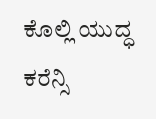ಕೊಲ್ಲಿ ಯುದ್ಧ ಕರೆನ್ಸಿ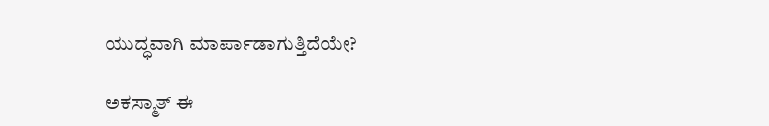ಯುದ್ಧವಾಗಿ ಮಾರ್ಪಾಡಾಗುತ್ತಿದೆಯೇ?

ಅಕಸ್ಮಾತ್ ಈ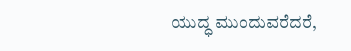ಯುದ್ಧ ಮುಂದುವರೆದರೆ,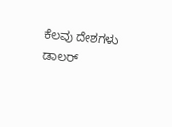ಕೆಲವು ದೇಶಗಳು ಡಾಲರ್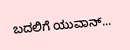ಬದಲಿಗೆ ಯುವಾನ್...